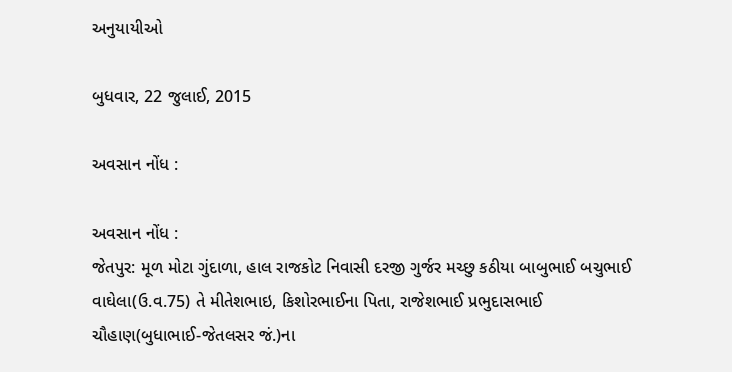અનુયાયીઓ

બુધવાર, 22 જુલાઈ, 2015

અવસાન નોંધ :

અવસાન નોંધ :
જેતપુર: મૂળ મોટા ગુંદાળા, હાલ રાજકોટ નિવાસી દરજી ગુર્જર મચ્છુ કઠીયા બાબુભાઈ બચુભાઈ વાઘેલા(ઉ.વ.75) તે મીતેશભાઇ, કિશોરભાઈના પિતા, રાજેશભાઈ પ્રભુદાસભાઈ ચૌહાણ(બુધાભાઈ-જેતલસર જં.)ના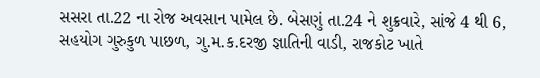સસરા તા.22 ના રોજ અવસાન પામેલ છે. બેસણું તા.24 ને શુક્રવારે, સાંજે 4 થી 6, સહયોગ ગુરુકુળ પાછળ, ગુ.મ.ક.દરજી જ્ઞાતિની વાડી, રાજકોટ ખાતે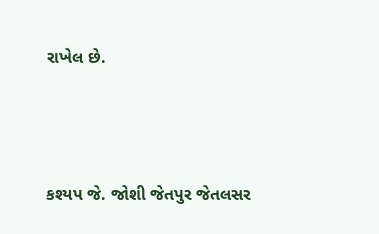રાખેલ છે.




કશ્યપ જે. જોશી જેતપુર જેતલસર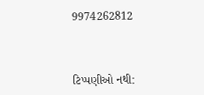9974262812



ટિપ્પણીઓ નથી: